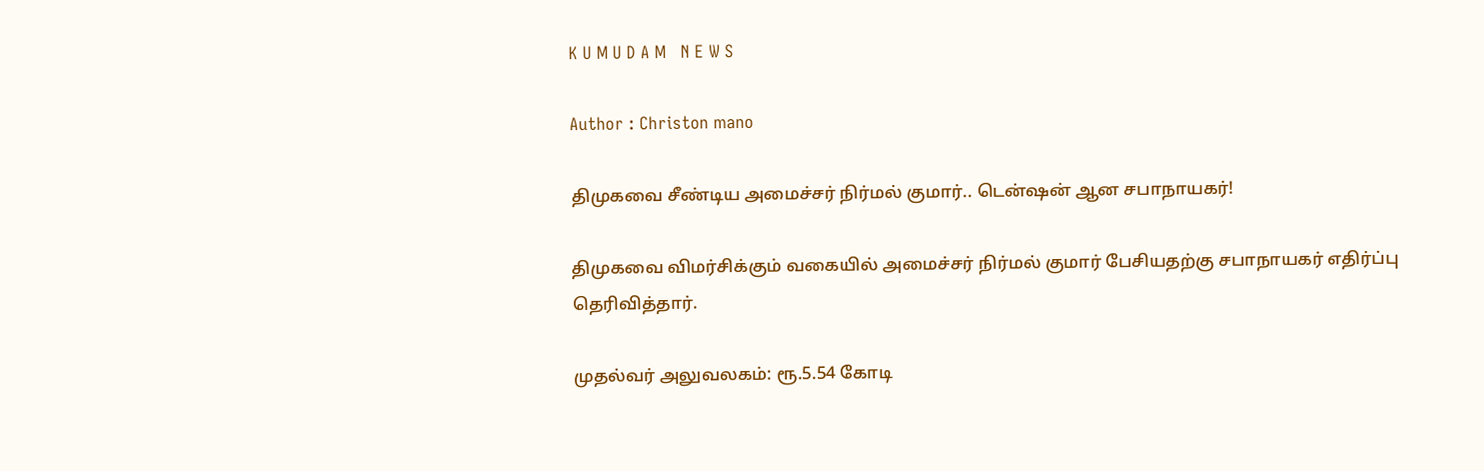K U M U D A M   N E W S

Author : Christon mano

திமுகவை சீண்டிய அமைச்சர் நிர்மல் குமார்.. டென்ஷன் ஆன சபாநாயகர்!

திமுகவை விமர்சிக்கும் வகையில் அமைச்சர் நிர்மல் குமார் பேசியதற்கு சபாநாயகர் எதிர்ப்பு தெரிவித்தார்.

முதல்வர் அலுவலகம்: ரூ.5.54 கோடி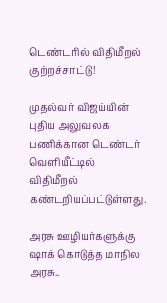டெண்டரில் விதிமீறல் குற்றச்சாட்டு!

முதல்வர் விஜய்யின் புதிய அலுவலக பணிக்கான டெண்டர் வெளியீட்டில் விதிமீறல் கண்டறியப்பட்டுள்ளது.

அரசு ஊழியர்களுக்கு ஷாக் கொடுத்த மாநில அரசு..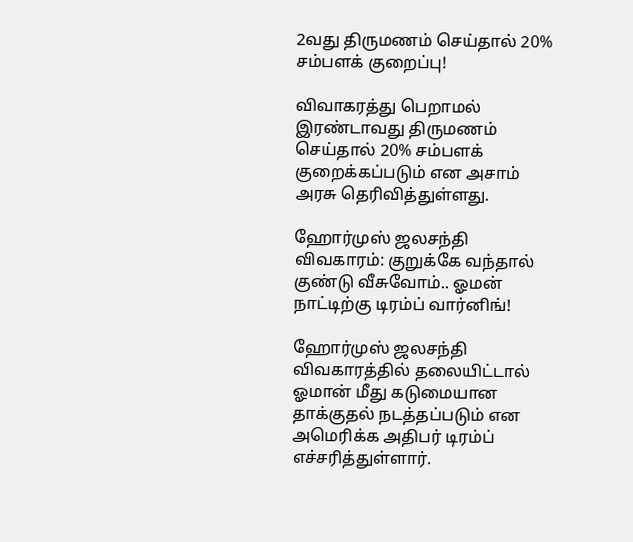2வது திருமணம் செய்தால் 20% சம்பளக் குறைப்பு!

விவாகரத்து பெறாமல் இரண்டாவது திருமணம் செய்தால் 20% சம்பளக் குறைக்கப்படும் என அசாம் அரசு தெரிவித்துள்ளது.

ஹோர்முஸ் ஜலசந்தி விவகாரம்: குறுக்கே வந்தால் குண்டு வீசுவோம்.. ஓமன் நாட்டிற்கு டிரம்ப் வார்னிங்!

ஹோர்முஸ் ஜலசந்தி விவகாரத்தில் தலையிட்டால் ஓமான் மீது கடுமையான தாக்குதல் நடத்தப்படும் என அமெரிக்க அதிபர் டிரம்ப் எச்சரித்துள்ளார்.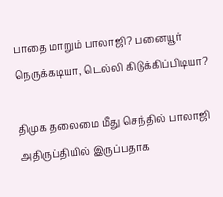பாதை மாறும் பாலாஜி? பனையூர் நெருக்கடியா, டெல்லி கிடுக்கிப்பிடியா?

திமுக தலைமை மீது செந்தில் பாலாஜி அதிருப்தியில் இருப்பதாக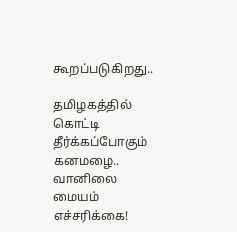கூறப்படுகிறது..

தமிழகத்தில் கொட்டி தீர்க்கப்போகும் கனமழை.. வானிலை மையம் எச்சரிக்கை!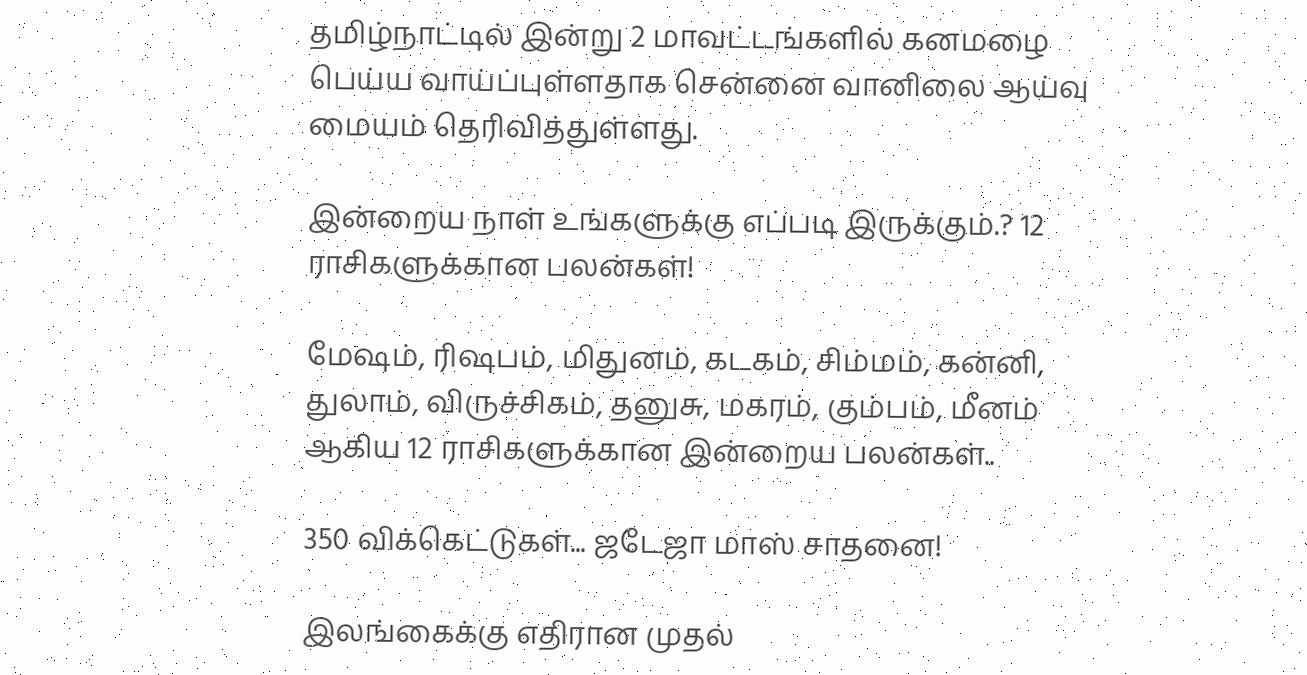தமிழ்நாட்டில் இன்று 2 மாவட்டங்களில் கனமழை பெய்ய வாய்ப்புள்ளதாக சென்னை வானிலை ஆய்வு மையம் தெரிவித்துள்ளது.

இன்றைய நாள் உங்களுக்கு எப்படி இருக்கும்.? 12 ராசிகளுக்கான பலன்கள்!

மேஷம், ரிஷபம், மிதுனம், கடகம், சிம்மம், கன்னி, துலாம், விருச்சிகம், தனுசு, மகரம், கும்பம், மீனம் ஆகிய 12 ராசிகளுக்கான இன்றைய பலன்கள்..

350 விக்கெட்டுகள்... ஜடேஜா மாஸ் சாதனை!

இலங்கைக்கு எதிரான முதல்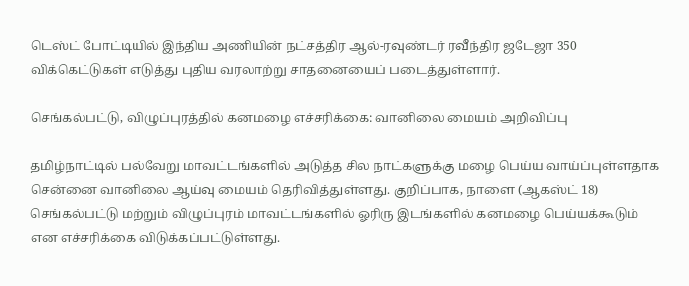டெஸ்ட் போட்டியில் இந்திய அணியின் நட்சத்திர ஆல்-ரவுண்டர் ரவீந்திர ஜடேஜா 350 விக்கெட்டுகள் எடுத்து புதிய வரலாற்று சாதனையைப் படைத்துள்ளார்.

செங்கல்பட்டு, விழுப்புரத்தில் கனமழை எச்சரிக்கை: வானிலை மையம் அறிவிப்பு

தமிழ்நாட்டில் பல்வேறு மாவட்டங்களில் அடுத்த சில நாட்களுக்கு மழை பெய்ய வாய்ப்புள்ளதாக சென்னை வானிலை ஆய்வு மையம் தெரிவித்துள்ளது. குறிப்பாக, நாளை (ஆகஸ்ட் 18) செங்கல்பட்டு மற்றும் விழுப்புரம் மாவட்டங்களில் ஓரிரு இடங்களில் கனமழை பெய்யக்கூடும் என எச்சரிக்கை விடுக்கப்பட்டுள்ளது.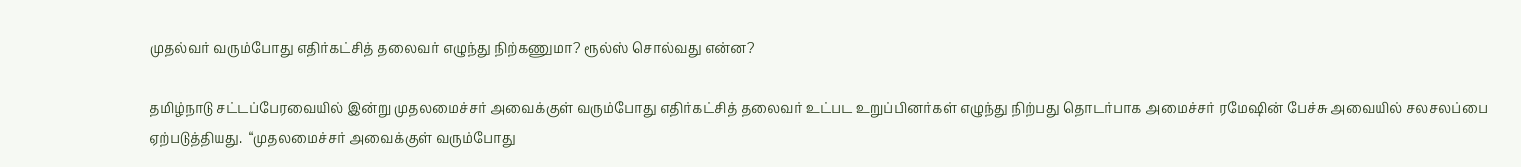முதல்வர் வரும்போது எதிர்கட்சித் தலைவர் எழுந்து நிற்கணுமா? ரூல்ஸ் சொல்வது என்ன?

தமிழ்நாடு சட்டப்பேரவையில் இன்று முதலமைச்சர் அவைக்குள் வரும்போது எதிர்கட்சித் தலைவர் உட்பட உறுப்பினர்கள் எழுந்து நிற்பது தொடர்பாக அமைச்சர் ரமேஷின் பேச்சு அவையில் சலசலப்பை ஏற்படுத்தியது.  “முதலமைச்சர் அவைக்குள் வரும்போது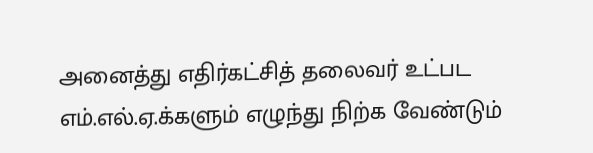அனைத்து எதிர்கட்சித் தலைவர் உட்பட எம்.எல்.ஏ.க்களும் எழுந்து நிற்க வேண்டும்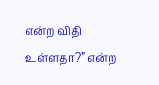என்ற விதி உள்ளதா?” என்ற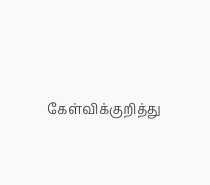கேள்விக்குறித்து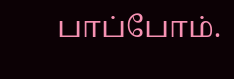பாப்போம்.